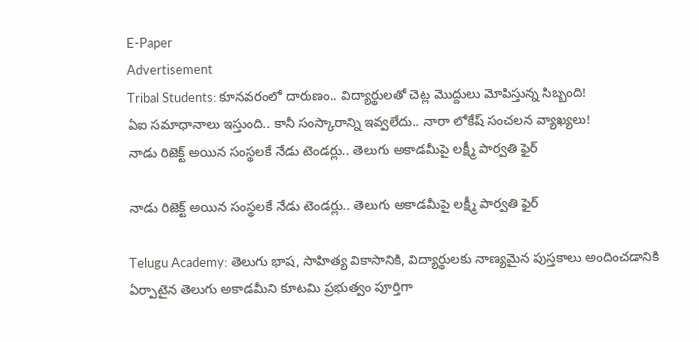E-Paper
Advertisement
Tribal Students: కూనవరంలో దారుణం.. విద్యార్థులతో చెట్ల మొద్దులు మోపిస్తున్న సిబ్బంది!
ఏఐ సమాధానాలు ఇస్తుంది.. కానీ సంస్కారాన్ని ఇవ్వలేదు.. నారా లోకేష్ సంచలన వ్యాఖ్యలు!
నాడు రిజెక్ట్ అయిన సంస్థలకే నేడు టెండర్లు.. తెలుగు అకాడమీపై లక్ష్మీ పార్వతి ఫైర్

నాడు రిజెక్ట్ అయిన సంస్థలకే నేడు టెండర్లు.. తెలుగు అకాడమీపై లక్ష్మీ పార్వతి ఫైర్

Telugu Academy: తెలుగు భాష, సాహిత్య వికాసానికి, విద్యార్థులకు నాణ్యమైన పుస్తకాలు అందించడానికి ఏర్పాటైన తెలుగు అకాడమీని కూటమి ప్రభుత్వం పూర్తిగా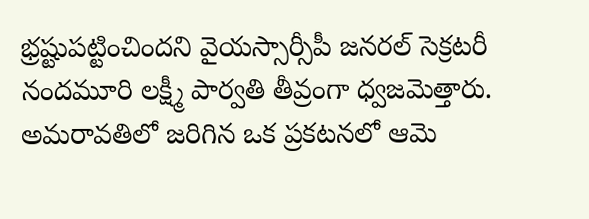భ్రష్టుపట్టించిందని వైయ‌స్సార్సీపీ జ‌న‌ర‌ల్ సెక్ర‌ట‌రీ నంద‌మూరి ల‌క్ష్మీ పార్వ‌తి తీవ్రంగా ధ్వజమెత్తారు. అమరావతిలో జరిగిన ఒక ప్రకటనలో ఆమె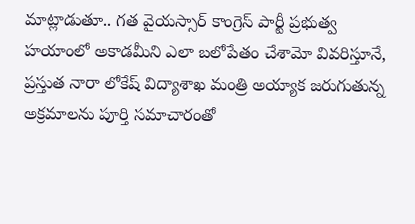మాట్లాడుతూ.. గత వైయస్సార్ కాంగ్రెస్ పార్టీ ప్రభుత్వ హయాంలో అకాడమీని ఎలా బలోపేతం చేశామో వివరిస్తూనే, ప్రస్తుత నారా లోకేష్ విద్యాశాఖ మంత్రి అయ్యాక జరుగుతున్న అక్రమాలను పూర్తి సమాచారంతో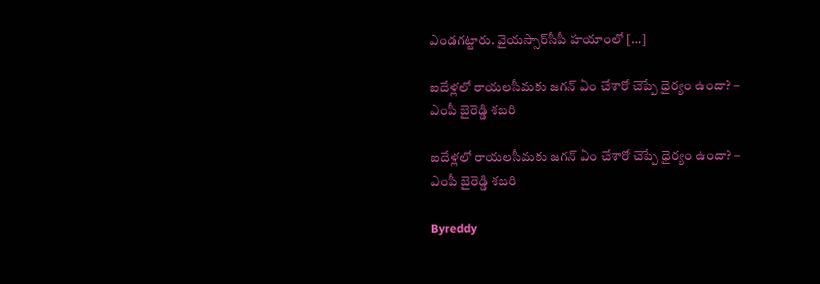ఎండగట్టారు. వైయస్సార్‌సీపీ హయాంలో […]

ఐదేళ్లలో రాయలసీమకు జగన్ ఏం చేశారో చెప్పే ధైర్యం ఉందా? – ఎంపీ బైరెడ్డి శబరి

ఐదేళ్లలో రాయలసీమకు జగన్ ఏం చేశారో చెప్పే ధైర్యం ఉందా? – ఎంపీ బైరెడ్డి శబరి

Byreddy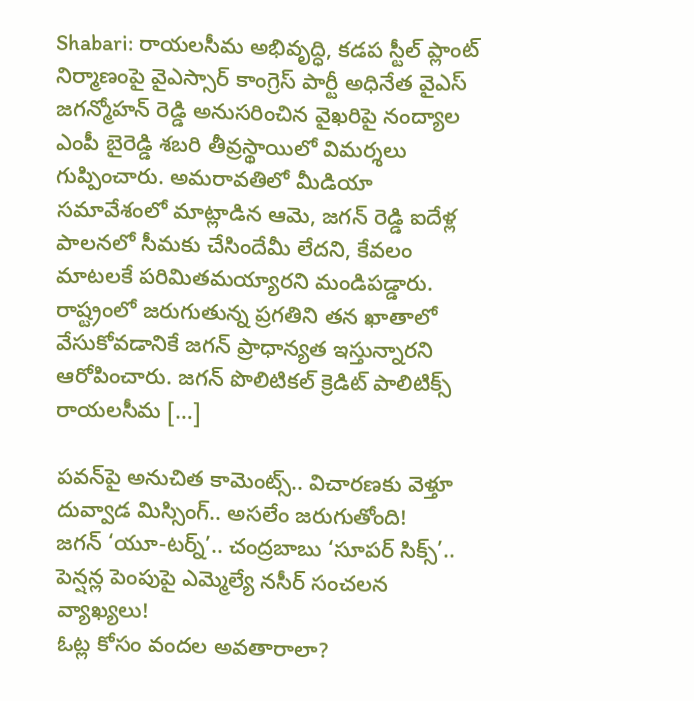Shabari: రాయలసీమ అభివృద్ధి, కడప స్టీల్ ప్లాంట్ నిర్మాణంపై వైఎస్సార్ కాంగ్రెస్ పార్టీ అధినేత వైఎస్ జగన్మోహన్ రెడ్డి అనుసరించిన వైఖరిపై నంద్యాల ఎంపీ బైరెడ్డి శబరి తీవ్రస్థాయిలో విమర్శలు గుప్పించారు. అమరావతిలో మీడియా సమావేశంలో మాట్లాడిన ఆమె, జగన్ రెడ్డి ఐదేళ్ల పాలనలో సీమకు చేసిందేమీ లేదని, కేవలం మాటలకే పరిమితమయ్యారని మండిపడ్డారు. రాష్ట్రంలో జరుగుతున్న ప్రగతిని తన ఖాతాలో వేసుకోవడానికే జగన్ ప్రాధాన్యత ఇస్తున్నారని ఆరోపించారు. జగన్ పొలిటికల్ క్రెడిట్ పాలిటిక్స్ రాయలసీమ […]

పవన్‌పై అనుచిత కామెంట్స్.. విచారణకు వెళ్తూ దువ్వాడ మిస్సింగ్.. అసలేం జరుగుతోంది!
జగన్ ‘యూ-టర్న్’.. చంద్రబాబు ‘సూపర్ సిక్స్’.. పెన్షన్ల పెంపుపై ఎమ్మెల్యే నసీర్ సంచలన వ్యాఖ్యలు!
ఓట్ల కోసం వందల అవతారాలా?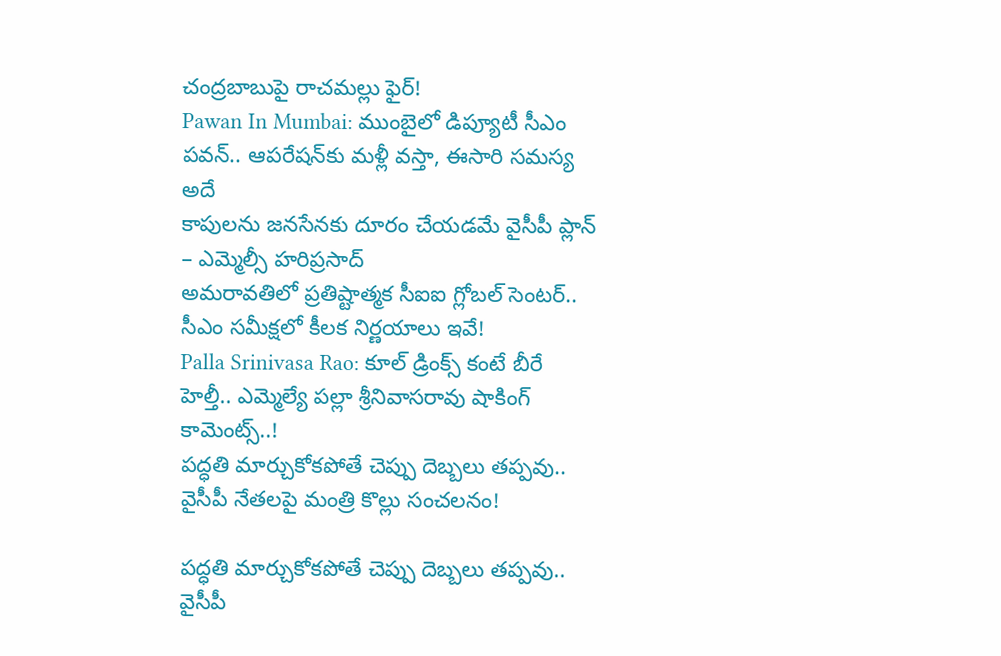చంద్రబాబుపై రాచమల్లు ఫైర్!
Pawan In Mumbai: ముంబైలో డిప్యూటీ సీఎం పవన్.. ఆపరేషన్‌కు మళ్లీ వస్తా, ఈసారి సమస్య అదే
కాపులను జనసేనకు దూరం చేయడమే వైసీపీ ప్లాన్ – ఎమ్మెల్సీ హరిప్రసాద్
అమరావతిలో ప్రతిష్టాత్మక సీఐఐ గ్లోబల్ సెంటర్.. సీఎం సమీక్షలో కీలక నిర్ణయాలు ఇవే!
Palla Srinivasa Rao: కూల్ డ్రింక్స్ కంటే బీరే హెల్తీ.. ఎమ్మెల్యే పల్లా శ్రీనివాసరావు షాకింగ్ కామెంట్స్..!
పద్ధతి మార్చుకోకపోతే చెప్పు దెబ్బలు తప్పవు.. వైసీపీ నేతలపై మంత్రి కొల్లు సంచలనం!

పద్ధతి మార్చుకోకపోతే చెప్పు దెబ్బలు తప్పవు.. వైసీపీ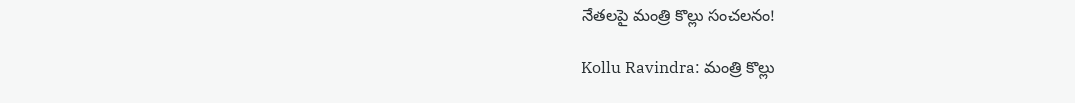నేతలపై మంత్రి కొల్లు సంచలనం!

Kollu Ravindra: మంత్రి కొల్లు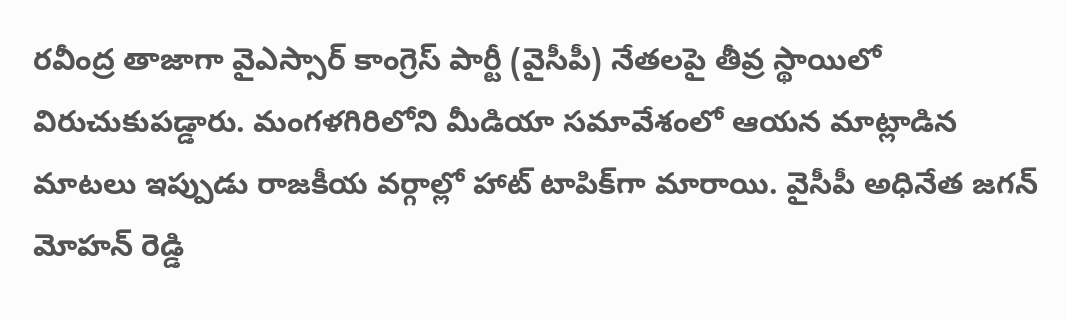రవీంద్ర తాజాగా వైఎస్సార్ కాంగ్రెస్ పార్టీ (వైసీపీ) నేతలపై తీవ్ర స్థాయిలో విరుచుకుపడ్డారు. మంగళగిరిలోని మీడియా సమావేశంలో ఆయన మాట్లాడిన మాటలు ఇప్పుడు రాజకీయ వర్గాల్లో హాట్ టాపిక్‌గా మారాయి. వైసీపీ అధినేత జగన్ మోహన్ రెడ్డి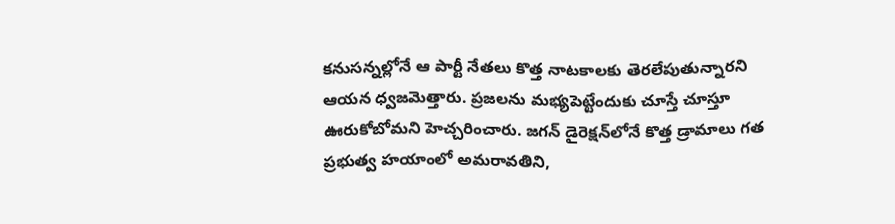కనుసన్నల్లోనే ఆ పార్టీ నేతలు కొత్త నాటకాలకు తెరలేపుతున్నారని ఆయన ధ్వజమెత్తారు. ప్రజలను మభ్యపెట్టేందుకు చూస్తే చూస్తూ ఊరుకోబోమని హెచ్చరించారు. జగన్ డైరెక్షన్‌లోనే కొత్త డ్రామాలు గత ప్రభుత్వ హయాంలో అమరావతిని,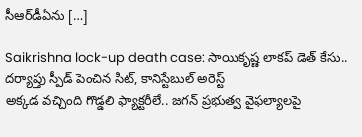సీఆర్‌డీఏను […]

Saikrishna lock-up death case: సాయికృష్ణ లాకప్ డెత్ కేసు.. దర్యాప్తు స్పీడ్ పెంచిన సిట్, కానిస్టేబుల్ అరెస్ట్
అక్కడ వచ్చింది గొడ్డలి ఫ్యాక్టరీలే.. జగన్ ప్రభుత్వ వైఫల్యాలపై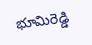భూమిరెడ్డి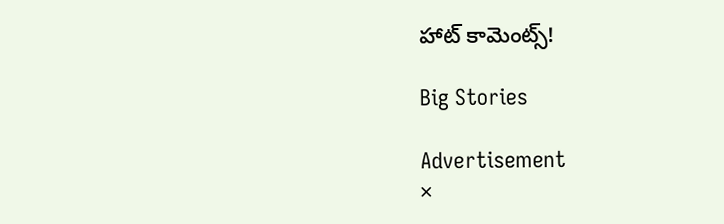హాట్ కామెంట్స్!

Big Stories

Advertisement
×